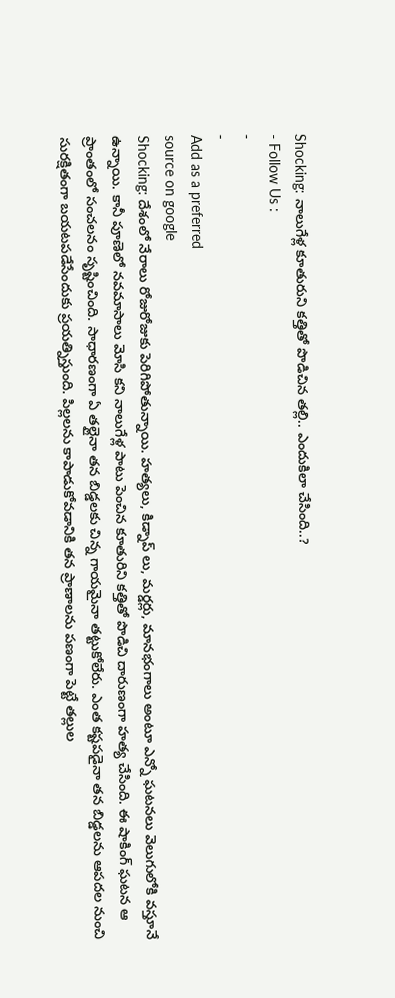Shocking: నాలుగేళ్ల కూతురుని కత్తితో పొడిచిన తల్లి.. ఎందుకిలా చేసింది..?
- Follow Us :
-
-
Add as a preferred
source on google
Shocking: దేశంలో నేరాలు రోజురోజుకు పెరిగిపోతున్నాయి. హత్యలు, కిడ్నాప్ లు, మర్డర్లు, మానభంగాలు అంటూ ఎన్నో ఘటనలు వెలుగులోకి వస్తూనే ఉన్నాయి. కానీ పూణెలో నవమాసాలు మోసి కని నాలుగేళ్ల పాటు పెంచిన కూతురిని కత్తితో పొడిచి దారుణంగా హత్య చేసింది. ఈ షాకింగ్ ఘటన ఆ ప్రాంతంలో సంచలనం సృష్టించింది. సాధారణంగా ఏ తల్లైనా తన బిడ్డలకు చిన్న గాయమైనా తట్టుకోలేరు. ఎంత కష్టపడైనా తన బిడ్డలను ఆపదల నుంచి సురక్షితంగా బయటపడేసేందుకు ప్రయత్నిస్తుంది. పిల్లలను కాపాడుకోవడానికి తన ప్రాణాలను పణంగా పెట్టే తల్లుల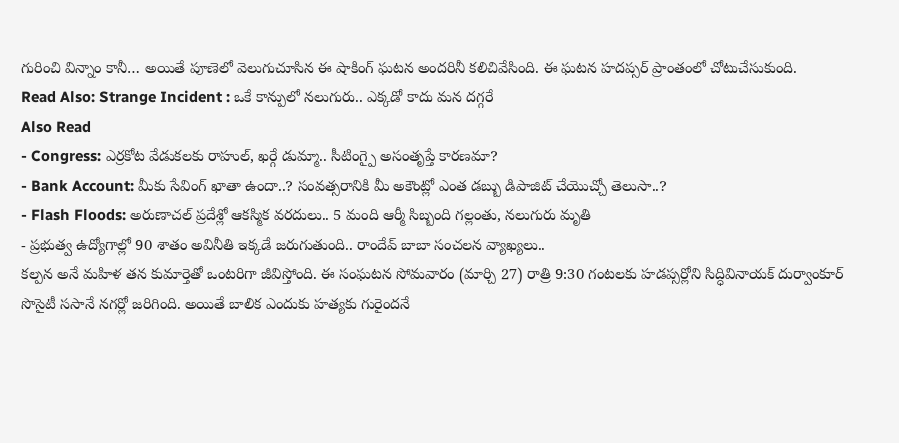గురించి విన్నాం కానీ… అయితే పూణెలో వెలుగుచూసిన ఈ షాకింగ్ ఘటన అందరినీ కలిచివేసింది. ఈ ఘటన హదప్సర్ ప్రాంతంలో చోటుచేసుకుంది.
Read Also: Strange Incident : ఒకే కాన్పులో నలుగురు.. ఎక్కడో కాదు మన దగ్గరే
Also Read
- Congress: ఎర్రకోట వేడుకలకు రాహుల్, ఖర్గే డుమ్మా.. సీటింగ్పై అసంతృప్తే కారణమా?
- Bank Account: మీకు సేవింగ్ ఖాతా ఉందా..? సంవత్సరానికి మీ అకౌంట్లో ఎంత డబ్బు డిపాజిట్ చేయొచ్చో తెలుసా..?
- Flash Floods: అరుణాచల్ ప్రదేశ్లో ఆకస్మిక వరదులు.. 5 మంది ఆర్మీ సిబ్బంది గల్లంతు, నలుగురు మృతి
- ప్రభుత్వ ఉద్యోగాల్లో 90 శాతం అవినీతి ఇక్కడే జరుగుతుంది.. రాందేవ్ బాబా సంచలన వ్యాఖ్యలు..
కల్పన అనే మహిళ తన కుమార్తెతో ఒంటరిగా జీవిస్తోంది. ఈ సంఘటన సోమవారం (మార్చి 27) రాత్రి 9:30 గంటలకు హడప్సర్లోని సిద్ధివినాయక్ దుర్వాంకూర్ సొసైటీ ససానే నగర్లో జరిగింది. అయితే బాలిక ఎందుకు హత్యకు గురైందనే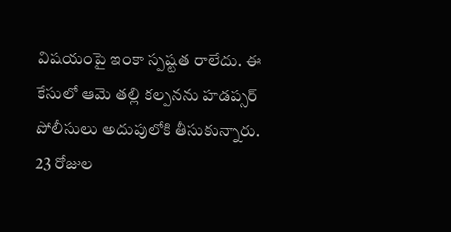విషయంపై ఇంకా స్పష్టత రాలేదు. ఈ కేసులో ఆమె తల్లి కల్పనను హడప్సర్ పోలీసులు అదుపులోకి తీసుకున్నారు. 23 రోజుల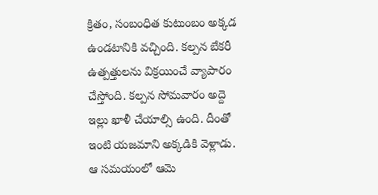క్రితం, సంబంధిత కుటుంబం అక్కడ ఉండటానికి వచ్చింది. కల్పన బేకరీ ఉత్పత్తులను విక్రయించే వ్యాపారం చేస్తోంది. కల్పన సోమవారం అద్దె ఇల్లు ఖాళీ చేయాల్సి ఉంది. దీంతో ఇంటి యజమాని అక్కడికి వెళ్లాడు. ఆ సమయంలో ఆమె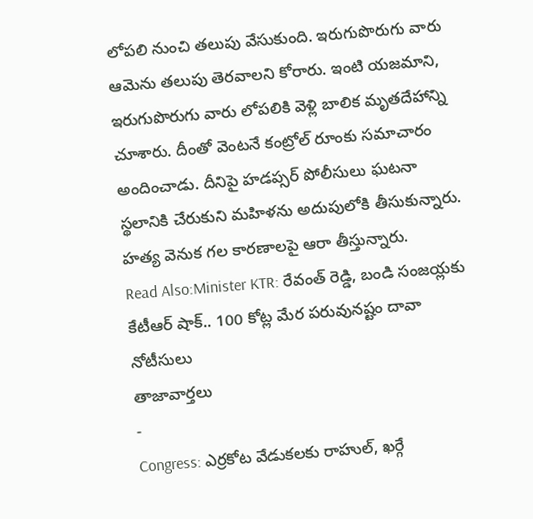లోపలి నుంచి తలుపు వేసుకుంది. ఇరుగుపొరుగు వారు ఆమెను తలుపు తెరవాలని కోరారు. ఇంటి యజమాని, ఇరుగుపొరుగు వారు లోపలికి వెళ్లి బాలిక మృతదేహాన్ని చూశారు. దీంతో వెంటనే కంట్రోల్ రూంకు సమాచారం అందించాడు. దీనిపై హడప్సర్ పోలీసులు ఘటనా స్థలానికి చేరుకుని మహిళను అదుపులోకి తీసుకున్నారు. హత్య వెనుక గల కారణాలపై ఆరా తీస్తున్నారు.
Read Also:Minister KTR: రేవంత్ రెడ్డి, బండి సంజయ్లకు కేటీఆర్ షాక్.. 100 కోట్ల మేర పరువునష్టం దావా నోటీసులు
తాజావార్తలు
-
Congress: ఎర్రకోట వేడుకలకు రాహుల్, ఖర్గే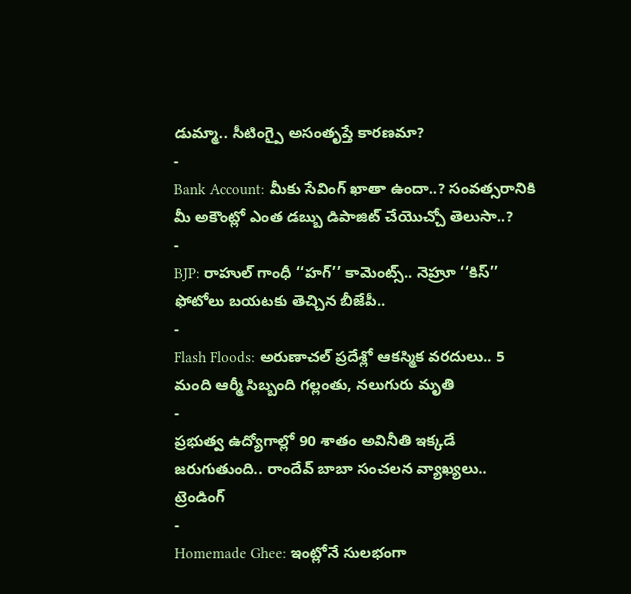డుమ్మా.. సీటింగ్పై అసంతృప్తే కారణమా?
-
Bank Account: మీకు సేవింగ్ ఖాతా ఉందా..? సంవత్సరానికి మీ అకౌంట్లో ఎంత డబ్బు డిపాజిట్ చేయొచ్చో తెలుసా..?
-
BJP: రాహుల్ గాంధీ ‘‘హగ్’’ కామెంట్స్.. నెహ్రూ ‘‘కిస్’’ ఫోటోలు బయటకు తెచ్చిన బీజేపీ..
-
Flash Floods: అరుణాచల్ ప్రదేశ్లో ఆకస్మిక వరదులు.. 5 మంది ఆర్మీ సిబ్బంది గల్లంతు, నలుగురు మృతి
-
ప్రభుత్వ ఉద్యోగాల్లో 90 శాతం అవినీతి ఇక్కడే జరుగుతుంది.. రాందేవ్ బాబా సంచలన వ్యాఖ్యలు..
ట్రెండింగ్
-
Homemade Ghee: ఇంట్లోనే సులభంగా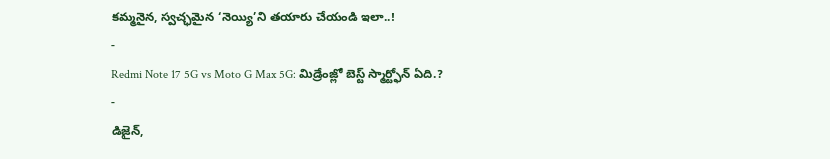కమ్మనైన, స్వచ్ఛమైన ‘నెయ్యి’ని తయారు చేయండి ఇలా..!
-
Redmi Note 17 5G vs Moto G Max 5G: మిడ్రేంజ్లో బెస్ట్ స్మార్ట్ఫోన్ ఏది.?
-
డిజైన్,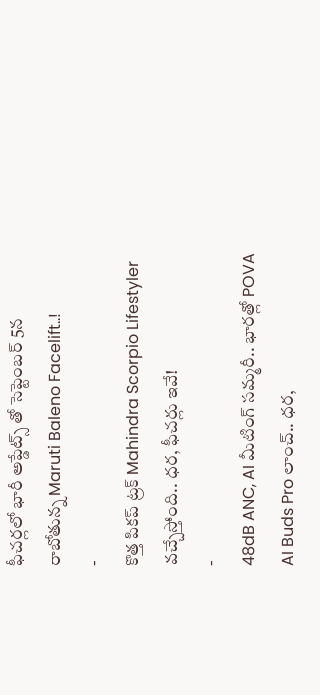ఫీచర్లలో భారీ అప్డేట్స్ తో సెప్టెంబర్ 5న రాబోతున్న Maruti Baleno Facelift..!
-
కొత్త పికప్ ట్రక్ Mahindra Scorpio Lifestyler వచ్చేస్తోంది.. ధర, ఫీచర్లు ఇవే!
-
48dB ANC, AI మీటింగ్ సమ్మరీ.. భారత్లో POVA AI Buds Pro లాంచ్.. ధర,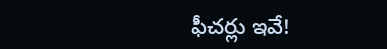ఫీచర్లు ఇవే!